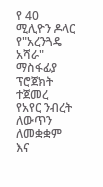የ 40 ሚሊዮን ዶላር የ"አረንጓዴ አሻራ" ማስፋፊያ ፕሮጀክት ተጀመረ
የአየር ንብረት ለውጥን ለመቋቋም እና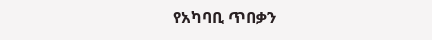የአካባቢ ጥበቃን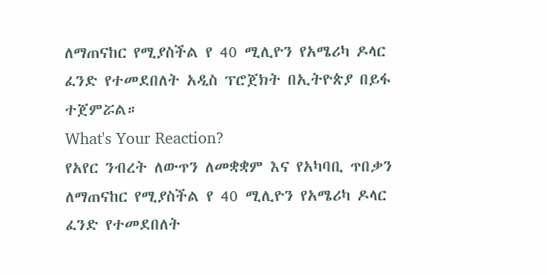ለማጠናከር የሚያስችል የ 40 ሚሊዮን የአሜሪካ ዶላር ፈንድ የተመደበለት አዲስ ፕሮጀክት በኢትዮጵያ በይፋ ተጀምሯል።
What's Your Reaction?
የአየር ንብረት ለውጥን ለመቋቋም እና የአካባቢ ጥበቃን ለማጠናከር የሚያስችል የ 40 ሚሊዮን የአሜሪካ ዶላር ፈንድ የተመደበለት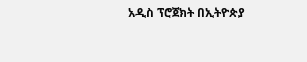አዲስ ፕሮጀክት በኢትዮጵያ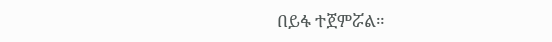በይፋ ተጀምሯል።